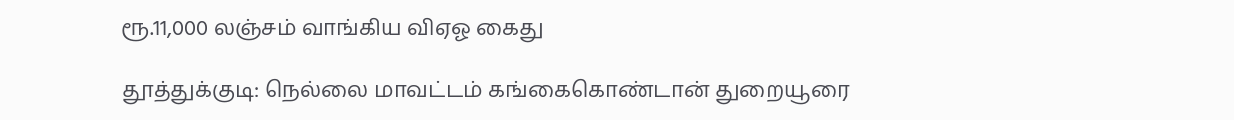ரூ.11,000 லஞ்சம் வாங்கிய விஏஓ கைது

தூத்துக்குடி: நெல்லை மாவட்டம் கங்கைகொண்டான் துறையூரை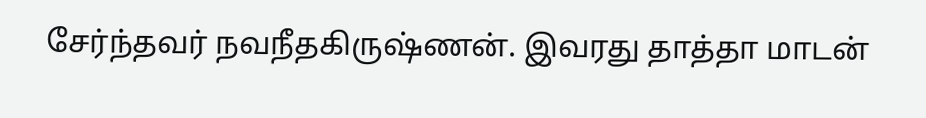சேர்ந்தவர் நவநீதகிருஷ்ணன். இவரது தாத்தா மாடன்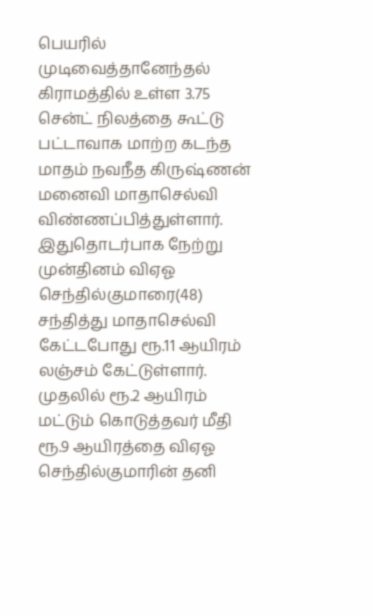பெயரில் முடிவைத்தானேந்தல் கிராமத்தில் உள்ள 3.75 சென்ட் நிலத்தை கூட்டு பட்டாவாக மாற்ற கடந்த மாதம் நவநீத கிருஷ்ணன் மனைவி மாதாசெல்வி விண்ணப்பித்துள்ளார். இதுதொடர்பாக நேற்று முன்தினம் விஏஓ செந்தில்குமாரை(48) சந்தித்து மாதாசெல்வி கேட்டபோது ரூ.11 ஆயிரம் லஞ்சம் கேட்டுள்ளார். முதலில் ரூ.2 ஆயிரம் மட்டும் கொடுத்தவர் மீதி ரூ.9 ஆயிரத்தை விஏஓ செந்தில்குமாரின் தனி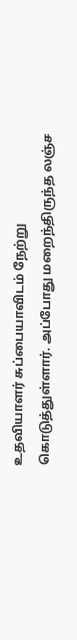உதவியாளர் சுப்பையாவிடம் நேற்று கொடுத்துள்ளார். அப்போது மறைந்திருந்த லஞ்ச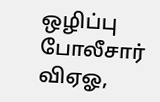ஒழிப்பு போலீசார் விஏஓ,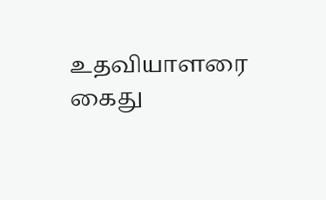உதவியாளரை கைது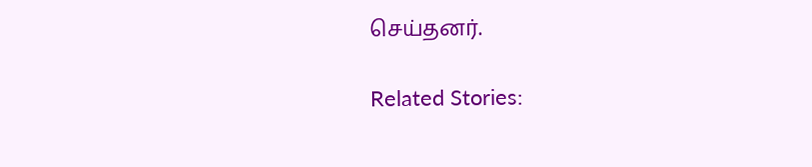செய்தனர்.

Related Stories: